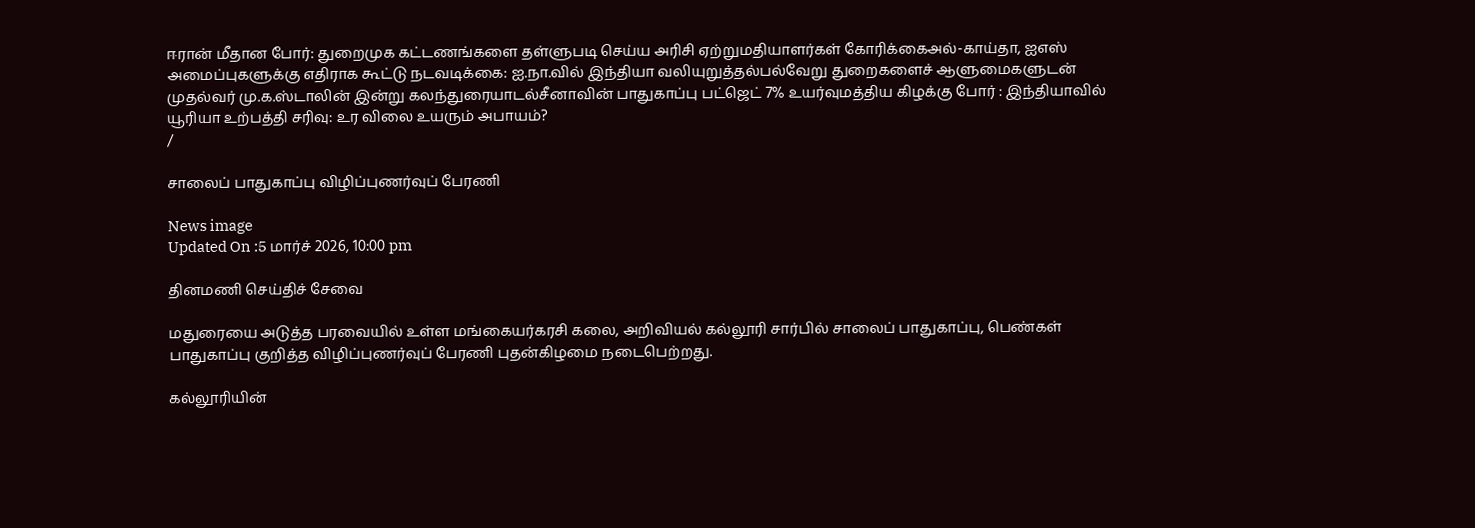ஈரான் மீதான போர்: துறைமுக கட்டணங்களை தள்ளுபடி செய்ய அரிசி ஏற்றுமதியாளர்கள் கோரிக்கைஅல்-காய்தா, ஐஎஸ் அமைப்புகளுக்கு எதிராக கூட்டு நடவடிக்கை: ஐ.நா.வில் இந்தியா வலியுறுத்தல்பல்வேறு துறைகளைச் ஆளுமைகளுடன் முதல்வர் மு.க.ஸ்டாலின் இன்று கலந்துரையாடல்சீனாவின் பாதுகாப்பு பட்ஜெட் 7% உயர்வுமத்திய கிழக்கு போர் : இந்தியாவில் யூரியா உற்பத்தி சரிவு: உர விலை உயரும் அபாயம்?
/

சாலைப் பாதுகாப்பு விழிப்புணர்வுப் பேரணி

News image
Updated On :5 மார்ச் 2026, 10:00 pm

தினமணி செய்திச் சேவை

மதுரையை அடுத்த பரவையில் உள்ள மங்கையர்கரசி கலை, அறிவியல் கல்லூரி சார்பில் சாலைப் பாதுகாப்பு, பெண்கள் பாதுகாப்பு குறித்த விழிப்புணர்வுப் பேரணி புதன்கிழமை நடைபெற்றது.

கல்லூரியின்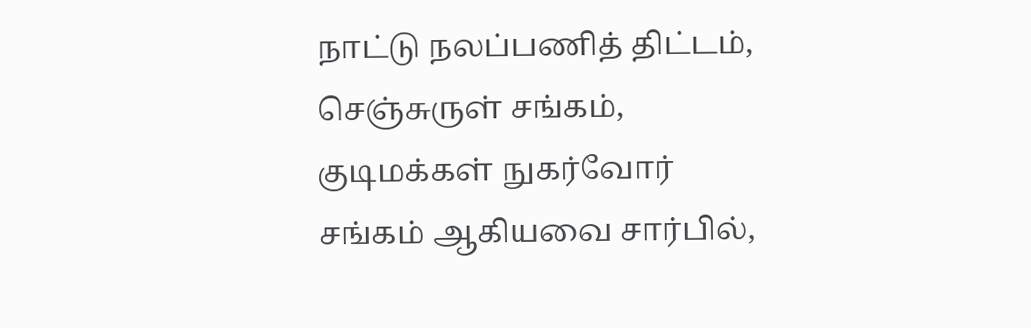நாட்டு நலப்பணித் திட்டம், செஞ்சுருள் சங்கம், குடிமக்கள் நுகர்வோர் சங்கம் ஆகியவை சார்பில்,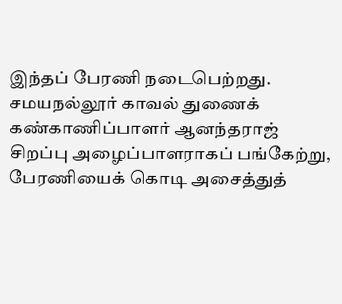இந்தப் பேரணி நடைபெற்றது. சமயநல்லூர் காவல் துணைக் கண்காணிப்பாளர் ஆனந்தராஜ் சிறப்பு அழைப்பாளராகப் பங்கேற்று, பேரணியைக் கொடி அசைத்துத்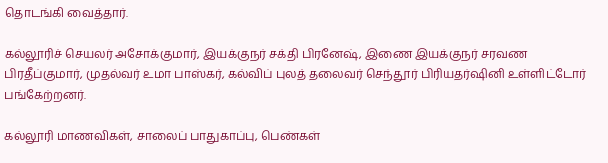தொடங்கி வைத்தார்.

கல்லூரிச் செயலர் அசோக்குமார், இயக்குநர் சக்தி பிரனேஷ், இணை இயக்குநர் சரவண பிரதீப்குமார், முதல்வர் உமா பாஸ்கர், கல்விப் புலத் தலைவர் செந்தூர் பிரியதர்ஷினி உள்ளிட்டோர் பங்கேற்றனர்.

கல்லூரி மாணவிகள், சாலைப் பாதுகாப்பு, பெண்கள்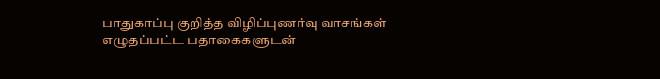பாதுகாப்பு குறித்த விழிப்புணர்வு வாசங்கள் எழுதப்பட்ட பதாகைகளுடன்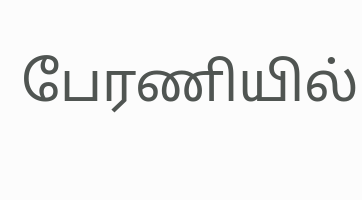பேரணியில்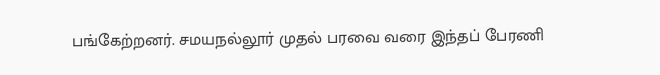பங்கேற்றனர். சமயநல்லூர் முதல் பரவை வரை இந்தப் பேரணி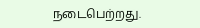நடைபெற்றது.